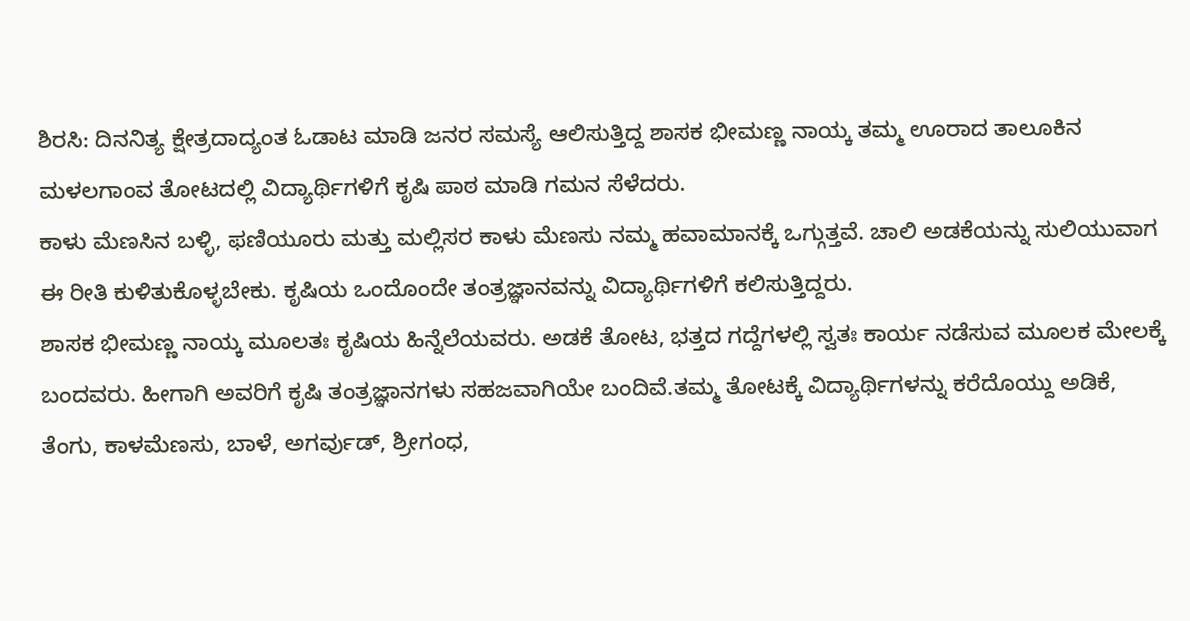ಶಿರಸಿ: ದಿನನಿತ್ಯ ಕ್ಷೇತ್ರದಾದ್ಯಂತ ಓಡಾಟ ಮಾಡಿ ಜನರ ಸಮಸ್ಯೆ ಆಲಿಸುತ್ತಿದ್ದ ಶಾಸಕ ಭೀಮಣ್ಣ ನಾಯ್ಕ ತಮ್ಮ ಊರಾದ ತಾಲೂಕಿನ ಮಳಲಗಾಂವ ತೋಟದಲ್ಲಿ ವಿದ್ಯಾರ್ಥಿಗಳಿಗೆ ಕೃಷಿ ಪಾಠ ಮಾಡಿ ಗಮನ ಸೆಳೆದರು.
ಕಾಳು ಮೆಣಸಿನ ಬಳ್ಳಿ, ಫಣಿಯೂರು ಮತ್ತು ಮಲ್ಲಿಸರ ಕಾಳು ಮೆಣಸು ನಮ್ಮ ಹವಾಮಾನಕ್ಕೆ ಒಗ್ಗುತ್ತವೆ. ಚಾಲಿ ಅಡಕೆಯನ್ನು ಸುಲಿಯುವಾಗ ಈ ರೀತಿ ಕುಳಿತುಕೊಳ್ಳಬೇಕು. ಕೃಷಿಯ ಒಂದೊಂದೇ ತಂತ್ರಜ್ಞಾನವನ್ನು ವಿದ್ಯಾರ್ಥಿಗಳಿಗೆ ಕಲಿಸುತ್ತಿದ್ದರು.
ಶಾಸಕ ಭೀಮಣ್ಣ ನಾಯ್ಕ ಮೂಲತಃ ಕೃಷಿಯ ಹಿನ್ನೆಲೆಯವರು. ಅಡಕೆ ತೋಟ, ಭತ್ತದ ಗದ್ದೆಗಳಲ್ಲಿ ಸ್ವತಃ ಕಾರ್ಯ ನಡೆಸುವ ಮೂಲಕ ಮೇಲಕ್ಕೆ ಬಂದವರು. ಹೀಗಾಗಿ ಅವರಿಗೆ ಕೃಷಿ ತಂತ್ರಜ್ಞಾನಗಳು ಸಹಜವಾಗಿಯೇ ಬಂದಿವೆ.ತಮ್ಮ ತೋಟಕ್ಕೆ ವಿದ್ಯಾರ್ಥಿಗಳನ್ನು ಕರೆದೊಯ್ದು ಅಡಿಕೆ, ತೆಂಗು, ಕಾಳಮೆಣಸು, ಬಾಳೆ, ಅಗರ್ವುಡ್, ಶ್ರೀಗಂಧ,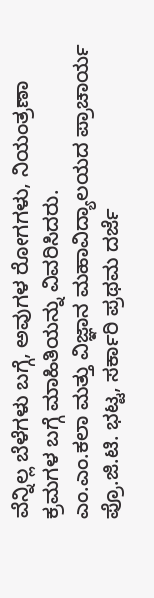ವೆನ್ನಿಲ್ಲ ಬೆಳೆಗಳು ಬಗ್ಗೆ, ಅವುಗಳ ರೋಗಗಳು, ನಿಯಂತ್ರಣಾ ಕ್ರಮಗಳ ಬಗ್ಗೆ ಮಾಹಿತಿಯನ್ನು ವಿವರಿಸಿದರು.
ಎಂ.ಎಂ.ಕಲಾ ಮತ್ತು ವಿಜ್ಞಾನ ಮಹಾವಿದ್ಯಾಲಯದ ಪ್ರಾಚಾರ್ಯ ಪ್ರೊ.ಜಿ.ಟಿ. ಭಟ್ಟ, ಸರ್ಕಾರಿ ಪ್ರಥಮ ದರ್ಜೆ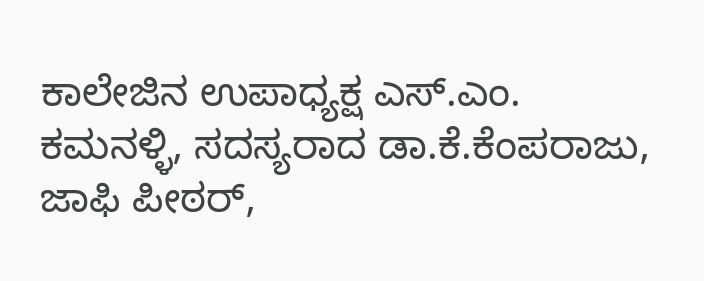ಕಾಲೇಜಿನ ಉಪಾಧ್ಯಕ್ಷ ಎಸ್.ಎಂ. ಕಮನಳ್ಳಿ, ಸದಸ್ಯರಾದ ಡಾ.ಕೆ.ಕೆಂಪರಾಜು, ಜಾಫಿ ಪೀಠರ್,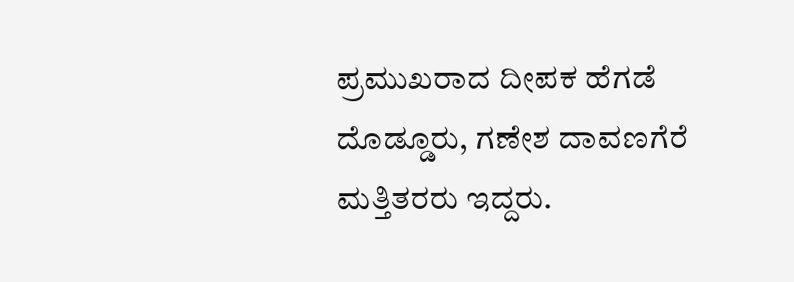ಪ್ರಮುಖರಾದ ದೀಪಕ ಹೆಗಡೆ ದೊಡ್ಡೂರು, ಗಣೇಶ ದಾವಣಗೆರೆ ಮತ್ತಿತರರು ಇದ್ದರು.